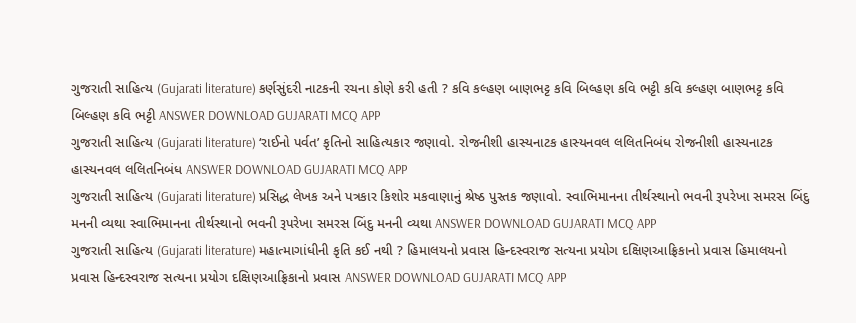ગુજરાતી સાહિત્ય (Gujarati literature) કર્ણસુંદરી નાટકની રચના કોણે કરી હતી ? કવિ કલ્હણ બાણભટ્ટ કવિ બિલ્હણ કવિ ભટ્ટી કવિ કલ્હણ બાણભટ્ટ કવિ બિલ્હણ કવિ ભટ્ટી ANSWER DOWNLOAD GUJARATI MCQ APP
ગુજરાતી સાહિત્ય (Gujarati literature) ‘રાઈનો પર્વત’ કૃતિનો સાહિત્યકાર જણાવો. રોજનીશી હાસ્યનાટક હાસ્યનવલ લલિતનિબંધ રોજનીશી હાસ્યનાટક હાસ્યનવલ લલિતનિબંધ ANSWER DOWNLOAD GUJARATI MCQ APP
ગુજરાતી સાહિત્ય (Gujarati literature) પ્રસિદ્ધ લેખક અને પત્રકાર કિશોર મકવાણાનું શ્રેષ્ઠ પુસ્તક જણાવો. સ્વાભિમાનના તીર્થસ્થાનો ભવની રૂપરેખા સમરસ બિંદુ મનની વ્યથા સ્વાભિમાનના તીર્થસ્થાનો ભવની રૂપરેખા સમરસ બિંદુ મનની વ્યથા ANSWER DOWNLOAD GUJARATI MCQ APP
ગુજરાતી સાહિત્ય (Gujarati literature) મહાત્માગાંધીની કૃતિ કઈ નથી ? હિમાલયનો પ્રવાસ હિન્દસ્વરાજ સત્યના પ્રયોગ દક્ષિણઆફ્રિકાનો પ્રવાસ હિમાલયનો પ્રવાસ હિન્દસ્વરાજ સત્યના પ્રયોગ દક્ષિણઆફ્રિકાનો પ્રવાસ ANSWER DOWNLOAD GUJARATI MCQ APP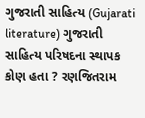ગુજરાતી સાહિત્ય (Gujarati literature) ગુજરાતી સાહિત્ય પરિષદના સ્થાપક કોણ હતા ? રણજિતરામ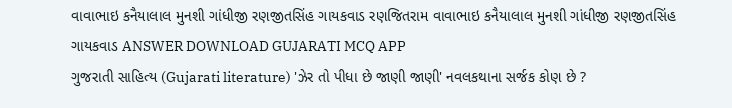વાવાભાઇ કનૈયાલાલ મુનશી ગાંધીજી રણજીતસિંહ ગાયકવાડ રણજિતરામ વાવાભાઇ કનૈયાલાલ મુનશી ગાંધીજી રણજીતસિંહ ગાયકવાડ ANSWER DOWNLOAD GUJARATI MCQ APP
ગુજરાતી સાહિત્ય (Gujarati literature) 'ઝેર તો પીધા છે જાણી જાણી' નવલકથાના સર્જક કોણ છે ?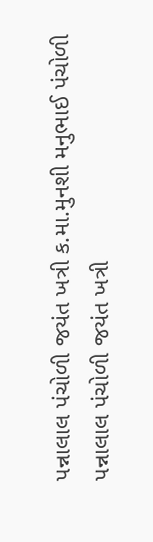પન્નાલાલ પંચોળી જયંત ખત્રી ક.મા.મુનશી મનુભાઈ પંચોળી પન્નાલાલ પંચોળી જયંત ખત્રી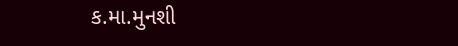ક.મા.મુનશી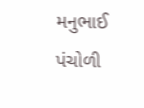મનુભાઈ પંચોળી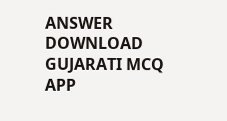ANSWER DOWNLOAD GUJARATI MCQ APP